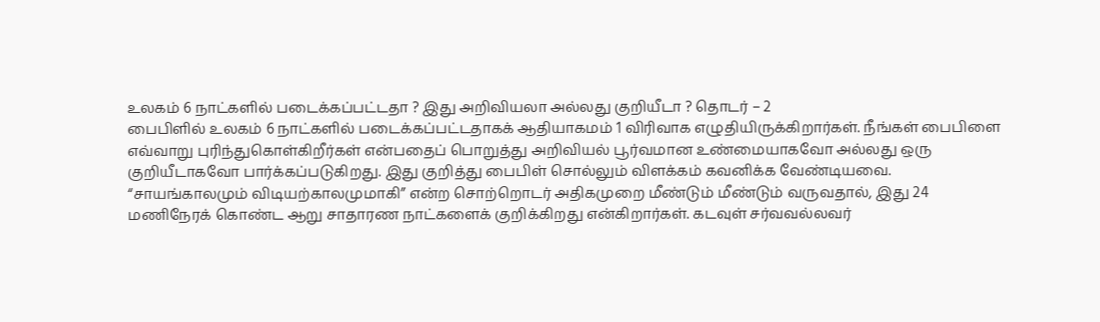உலகம் 6 நாட்களில் படைக்கப்பட்டதா ? இது அறிவியலா அல்லது குறியீடா ? தொடர் – 2
பைபிளில் உலகம் 6 நாட்களில் படைக்கப்பட்டதாகக் ஆதியாகமம் 1 விரிவாக எழுதியிருக்கிறார்கள். நீங்கள் பைபிளை எவ்வாறு புரிந்துகொள்கிறீர்கள் என்பதைப் பொறுத்து அறிவியல் பூர்வமான உண்மையாகவோ அல்லது ஒரு குறியீடாகவோ பார்க்கப்படுகிறது. இது குறித்து பைபிள் சொல்லும் விளக்கம் கவனிக்க வேண்டியவை.
“சாயங்காலமும் விடியற்காலமுமாகி” என்ற சொற்றொடர் அதிகமுறை மீண்டும் மீண்டும் வருவதால், இது 24 மணிநேரக் கொண்ட ஆறு சாதாரண நாட்களைக் குறிக்கிறது என்கிறார்கள். கடவுள் சர்வவல்லவர்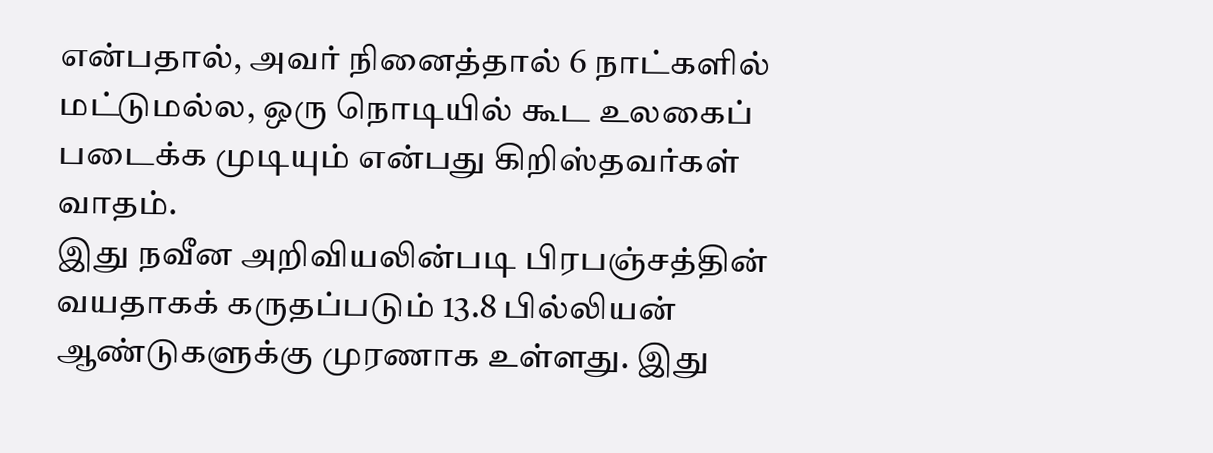என்பதால், அவர் நினைத்தால் 6 நாட்களில் மட்டுமல்ல, ஒரு நொடியில் கூட உலகைப் படைக்க முடியும் என்பது கிறிஸ்தவர்கள் வாதம்.
இது நவீன அறிவியலின்படி பிரபஞ்சத்தின் வயதாகக் கருதப்படும் 13.8 பில்லியன் ஆண்டுகளுக்கு முரணாக உள்ளது. இது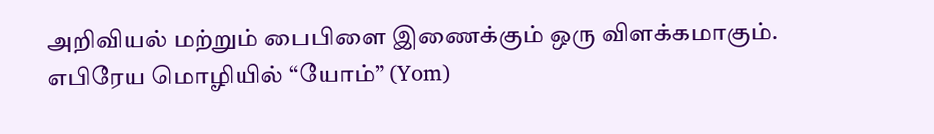அறிவியல் மற்றும் பைபிளை இணைக்கும் ஒரு விளக்கமாகும்.
எபிரேய மொழியில் “யோம்” (Yom)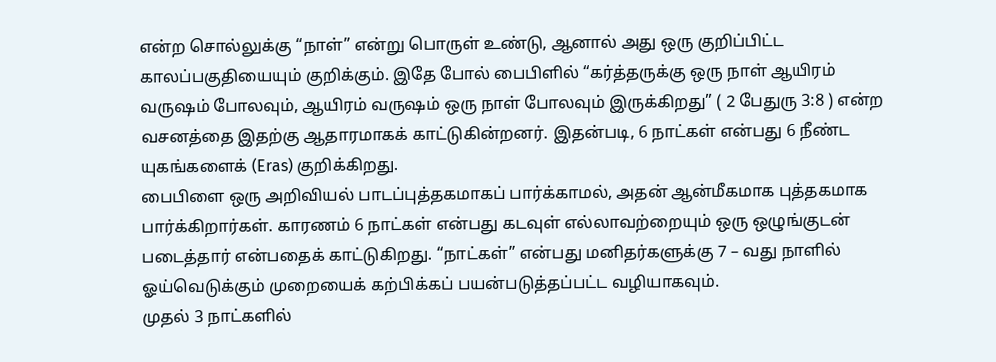என்ற சொல்லுக்கு “நாள்” என்று பொருள் உண்டு, ஆனால் அது ஒரு குறிப்பிட்ட காலப்பகுதியையும் குறிக்கும். இதே போல் பைபிளில் “கர்த்தருக்கு ஒரு நாள் ஆயிரம் வருஷம் போலவும், ஆயிரம் வருஷம் ஒரு நாள் போலவும் இருக்கிறது” ( 2 பேதுரு 3:8 ) என்ற வசனத்தை இதற்கு ஆதாரமாகக் காட்டுகின்றனர். இதன்படி, 6 நாட்கள் என்பது 6 நீண்ட யுகங்களைக் (Eras) குறிக்கிறது.
பைபிளை ஒரு அறிவியல் பாடப்புத்தகமாகப் பார்க்காமல், அதன் ஆன்மீகமாக புத்தகமாக பார்க்கிறார்கள். காரணம் 6 நாட்கள் என்பது கடவுள் எல்லாவற்றையும் ஒரு ஒழுங்குடன் படைத்தார் என்பதைக் காட்டுகிறது. “நாட்கள்” என்பது மனிதர்களுக்கு 7 – வது நாளில் ஓய்வெடுக்கும் முறையைக் கற்பிக்கப் பயன்படுத்தப்பட்ட வழியாகவும்.
முதல் 3 நாட்களில்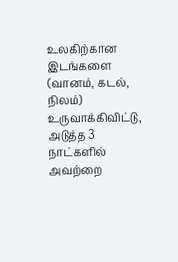உலகிற்கான இடங்களை (வானம், கடல், நிலம்) உருவாக்கிவிட்டு, அடுத்த 3 நாட்களில் அவற்றை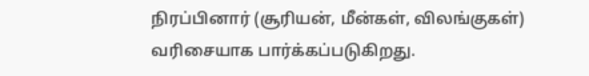நிரப்பினார் (சூரியன், மீன்கள், விலங்குகள்) வரிசையாக பார்க்கப்படுகிறது.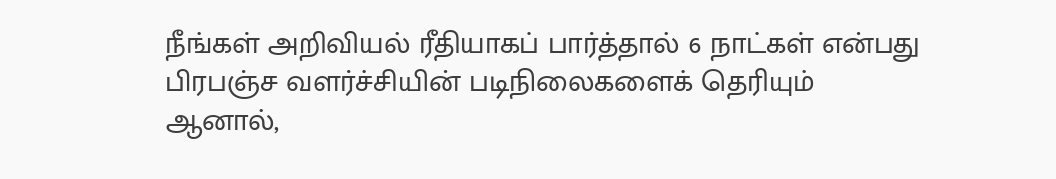நீங்கள் அறிவியல் ரீதியாகப் பார்த்தால் 6 நாட்கள் என்பது பிரபஞ்ச வளர்ச்சியின் படிநிலைகளைக் தெரியும் ஆனால்,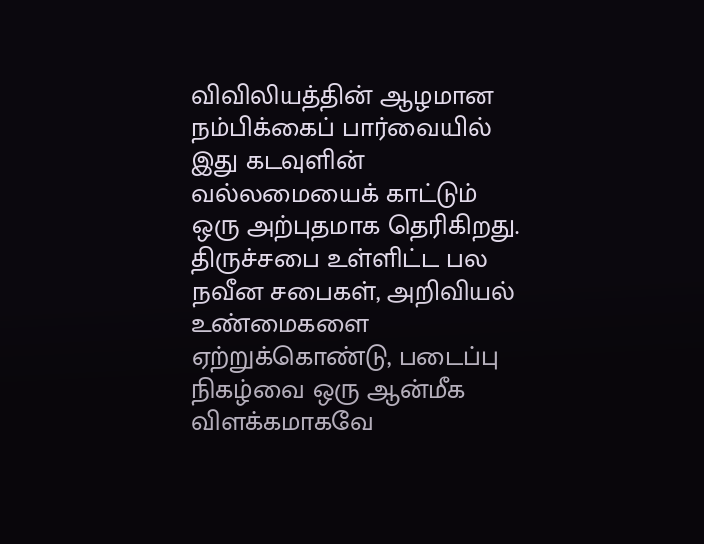விவிலியத்தின் ஆழமான நம்பிக்கைப் பார்வையில் இது கடவுளின் வல்லமையைக் காட்டும் ஒரு அற்புதமாக தெரிகிறது. திருச்சபை உள்ளிட்ட பல நவீன சபைகள், அறிவியல் உண்மைகளை ஏற்றுக்கொண்டு, படைப்பு நிகழ்வை ஒரு ஆன்மீக விளக்கமாகவே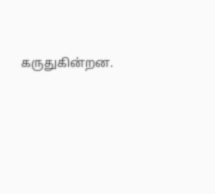கருதுகின்றன.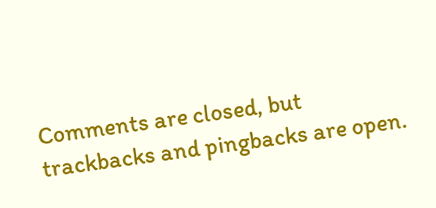Comments are closed, but trackbacks and pingbacks are open.